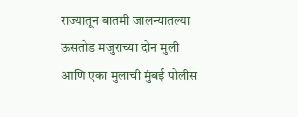राज्यातून बातमी जालन्यातल्या ऊसतोड मजुराच्या दोन मुली आणि एका मुलाची मुंबई पोलीस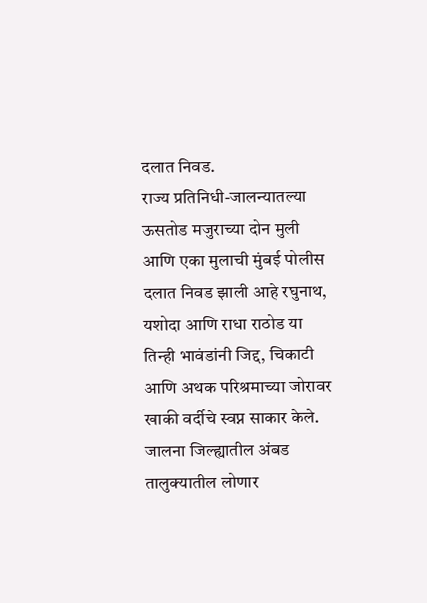दलात निवड.
राज्य प्रतिनिधी-जालन्यातल्या ऊसतोड मजुराच्या दोन मुली आणि एका मुलाची मुंबई पोलीस दलात निवड झाली आहे रघुनाथ, यशोदा आणि राधा राठोड या तिन्ही भावंडांनी जिद्द, चिकाटी आणि अथक परिश्रमाच्या जोरावर खाकी वर्दीचे स्वप्न साकार केले.
जालना जिल्ह्यातील अंबड तालुक्यातील लोणार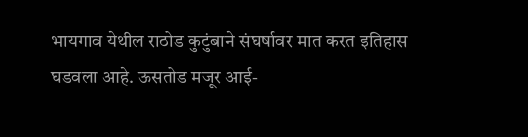भायगाव येथील राठोड कुटुंबाने संघर्षावर मात करत इतिहास घडवला आहे. ऊसतोड मजूर आई-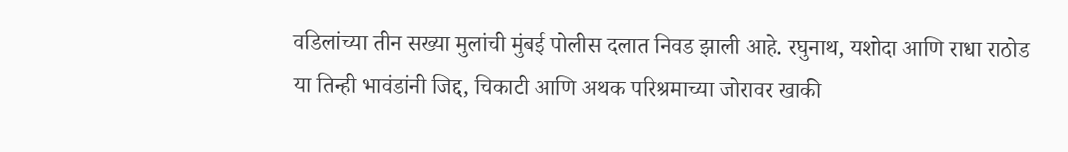वडिलांच्या तीन सख्या मुलांची मुंबई पोलीस दलात निवड झाली आहे. रघुनाथ, यशोदा आणि राधा राठोड या तिन्ही भावंडांनी जिद्द, चिकाटी आणि अथक परिश्रमाच्या जोरावर खाकी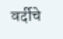वर्दीचे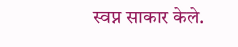स्वप्न साकार केले.